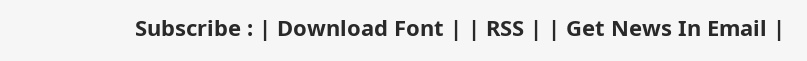Subscribe : | Download Font | | RSS | | Get News In Email |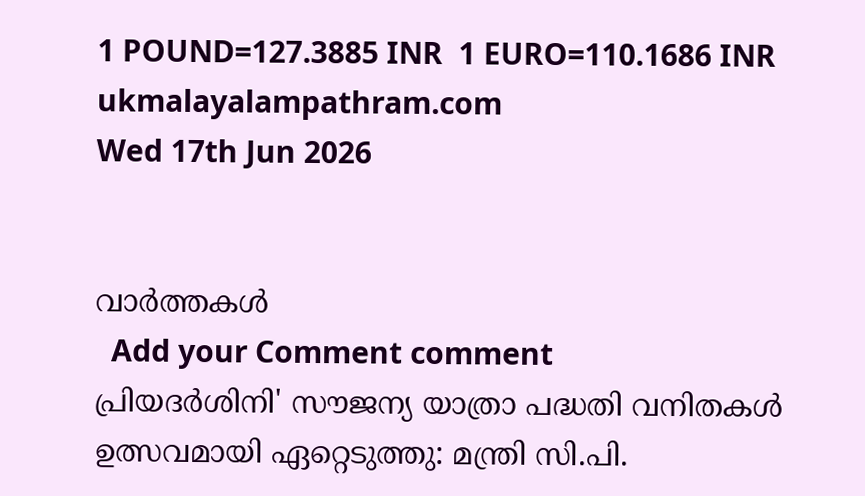1 POUND=127.3885 INR  1 EURO=110.1686 INR
ukmalayalampathram.com
Wed 17th Jun 2026


വാര്‍ത്തകള്‍
  Add your Comment comment
പ്രിയദര്‍ശിനി' സൗജന്യ യാത്രാ പദ്ധതി വനിതകള്‍ ഉത്സവമായി ഏറ്റെടുത്തു: മന്ത്രി സി.പി.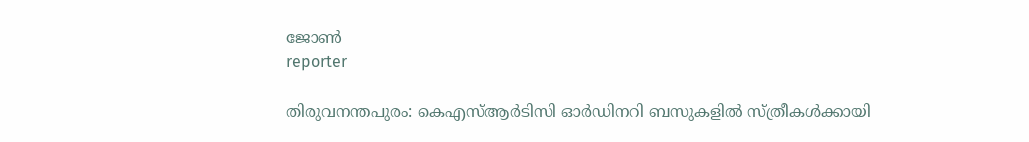ജോണ്‍
reporter

തിരുവനന്തപുരം: കെഎസ്ആര്‍ടിസി ഓര്‍ഡിനറി ബസുകളില്‍ സ്ത്രീകള്‍ക്കായി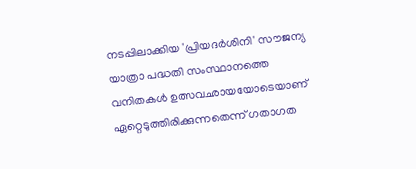നടപ്പിലാക്കിയ 'പ്രിയദര്‍ശിനി' സൗജന്യ യാത്രാ പദ്ധതി സംസ്ഥാനത്തെ വനിതകള്‍ ഉത്സവഛായയോടെയാണ് ഏറ്റെടുത്തിരിക്കുന്നതെന്ന് ഗതാഗത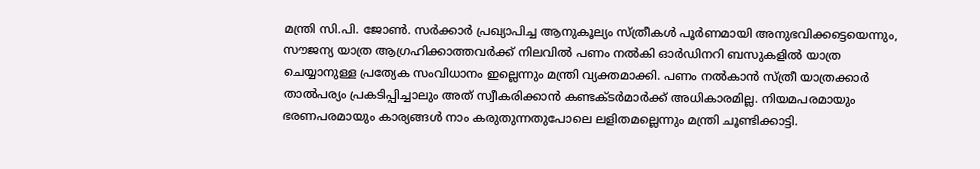മന്ത്രി സി.പി. ജോണ്‍. സര്‍ക്കാര്‍ പ്രഖ്യാപിച്ച ആനുകൂല്യം സ്ത്രീകള്‍ പൂര്‍ണമായി അനുഭവിക്കട്ടെയെന്നും, സൗജന്യ യാത്ര ആഗ്രഹിക്കാത്തവര്‍ക്ക് നിലവില്‍ പണം നല്‍കി ഓര്‍ഡിനറി ബസുകളില്‍ യാത്ര ചെയ്യാനുള്ള പ്രത്യേക സംവിധാനം ഇല്ലെന്നും മന്ത്രി വ്യക്തമാക്കി. പണം നല്‍കാന്‍ സ്ത്രീ യാത്രക്കാര്‍ താല്‍പര്യം പ്രകടിപ്പിച്ചാലും അത് സ്വീകരിക്കാന്‍ കണ്ടക്ടര്‍മാര്‍ക്ക് അധികാരമില്ല. നിയമപരമായും ഭരണപരമായും കാര്യങ്ങള്‍ നാം കരുതുന്നതുപോലെ ലളിതമല്ലെന്നും മന്ത്രി ചൂണ്ടിക്കാട്ടി.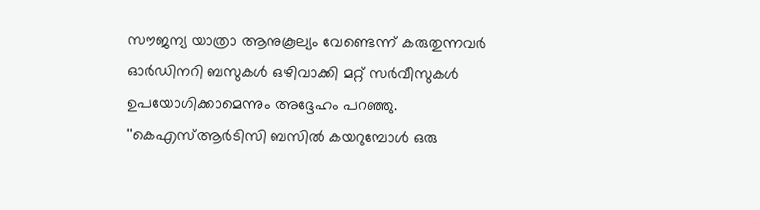സൗജന്യ യാത്രാ ആനുകൂല്യം വേണ്ടെന്ന് കരുതുന്നവര്‍ ഓര്‍ഡിനറി ബസുകള്‍ ഒഴിവാക്കി മറ്റ് സര്‍വീസുകള്‍ ഉപയോഗിക്കാമെന്നും അദ്ദേഹം പറഞ്ഞു. ''കെഎസ്ആര്‍ടിസി ബസില്‍ കയറുമ്പോള്‍ ഒരു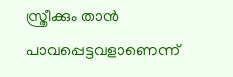സ്ത്രീക്കും താന്‍ പാവപ്പെട്ടവളാണെന്ന്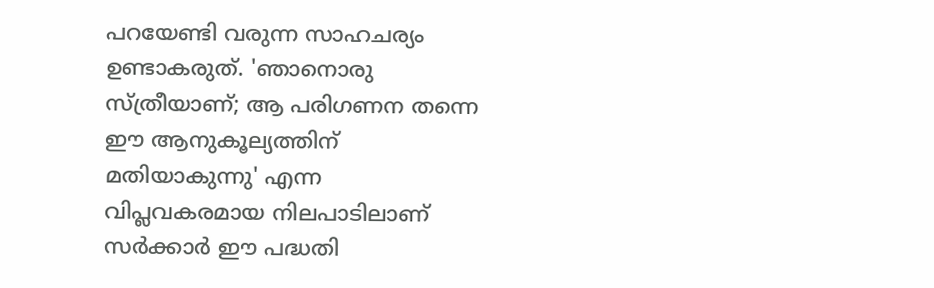പറയേണ്ടി വരുന്ന സാഹചര്യം ഉണ്ടാകരുത്. 'ഞാനൊരു സ്ത്രീയാണ്; ആ പരിഗണന തന്നെ ഈ ആനുകൂല്യത്തിന് മതിയാകുന്നു' എന്ന വിപ്ലവകരമായ നിലപാടിലാണ് സര്‍ക്കാര്‍ ഈ പദ്ധതി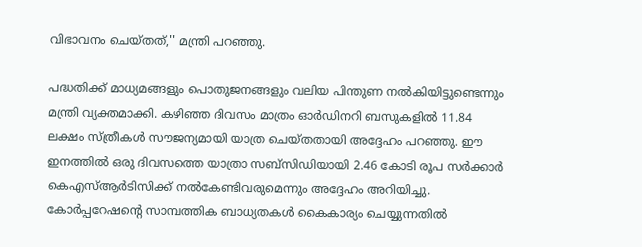വിഭാവനം ചെയ്തത്,'' മന്ത്രി പറഞ്ഞു.

പദ്ധതിക്ക് മാധ്യമങ്ങളും പൊതുജനങ്ങളും വലിയ പിന്തുണ നല്‍കിയിട്ടുണ്ടെന്നും മന്ത്രി വ്യക്തമാക്കി. കഴിഞ്ഞ ദിവസം മാത്രം ഓര്‍ഡിനറി ബസുകളില്‍ 11.84 ലക്ഷം സ്ത്രീകള്‍ സൗജന്യമായി യാത്ര ചെയ്തതായി അദ്ദേഹം പറഞ്ഞു. ഈ ഇനത്തില്‍ ഒരു ദിവസത്തെ യാത്രാ സബ്സിഡിയായി 2.46 കോടി രൂപ സര്‍ക്കാര്‍ കെഎസ്ആര്‍ടിസിക്ക് നല്‍കേണ്ടിവരുമെന്നും അദ്ദേഹം അറിയിച്ചു. കോര്‍പ്പറേഷന്റെ സാമ്പത്തിക ബാധ്യതകള്‍ കൈകാര്യം ചെയ്യുന്നതില്‍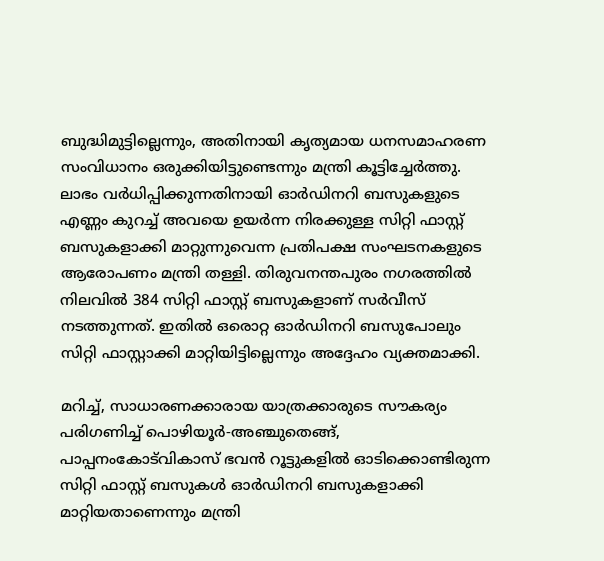ബുദ്ധിമുട്ടില്ലെന്നും, അതിനായി കൃത്യമായ ധനസമാഹരണ സംവിധാനം ഒരുക്കിയിട്ടുണ്ടെന്നും മന്ത്രി കൂട്ടിച്ചേര്‍ത്തു. ലാഭം വര്‍ധിപ്പിക്കുന്നതിനായി ഓര്‍ഡിനറി ബസുകളുടെ എണ്ണം കുറച്ച് അവയെ ഉയര്‍ന്ന നിരക്കുള്ള സിറ്റി ഫാസ്റ്റ് ബസുകളാക്കി മാറ്റുന്നുവെന്ന പ്രതിപക്ഷ സംഘടനകളുടെ ആരോപണം മന്ത്രി തള്ളി. തിരുവനന്തപുരം നഗരത്തില്‍ നിലവില്‍ 384 സിറ്റി ഫാസ്റ്റ് ബസുകളാണ് സര്‍വീസ് നടത്തുന്നത്. ഇതില്‍ ഒരൊറ്റ ഓര്‍ഡിനറി ബസുപോലും സിറ്റി ഫാസ്റ്റാക്കി മാറ്റിയിട്ടില്ലെന്നും അദ്ദേഹം വ്യക്തമാക്കി.

മറിച്ച്, സാധാരണക്കാരായ യാത്രക്കാരുടെ സൗകര്യം പരിഗണിച്ച് പൊഴിയൂര്‍-അഞ്ചുതെങ്ങ്, പാപ്പനംകോട്‌വികാസ് ഭവന്‍ റൂട്ടുകളില്‍ ഓടിക്കൊണ്ടിരുന്ന സിറ്റി ഫാസ്റ്റ് ബസുകള്‍ ഓര്‍ഡിനറി ബസുകളാക്കി മാറ്റിയതാണെന്നും മന്ത്രി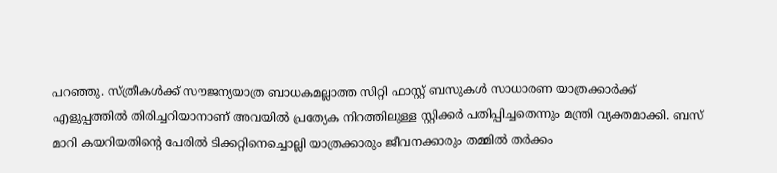പറഞ്ഞു. സ്ത്രീകള്‍ക്ക് സൗജന്യയാത്ര ബാധകമല്ലാത്ത സിറ്റി ഫാസ്റ്റ് ബസുകള്‍ സാധാരണ യാത്രക്കാര്‍ക്ക് എളുപ്പത്തില്‍ തിരിച്ചറിയാനാണ് അവയില്‍ പ്രത്യേക നിറത്തിലുള്ള സ്റ്റിക്കര്‍ പതിപ്പിച്ചതെന്നും മന്ത്രി വ്യക്തമാക്കി. ബസ് മാറി കയറിയതിന്റെ പേരില്‍ ടിക്കറ്റിനെച്ചൊല്ലി യാത്രക്കാരും ജീവനക്കാരും തമ്മില്‍ തര്‍ക്കം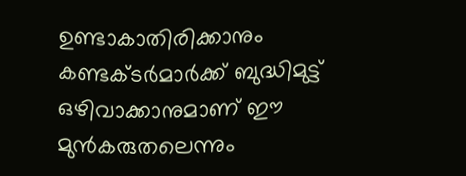ഉണ്ടാകാതിരിക്കാനും കണ്ടക്ടര്‍മാര്‍ക്ക് ബുദ്ധിമുട്ട് ഒഴിവാക്കാനുമാണ് ഈ മുന്‍കരുതലെന്നും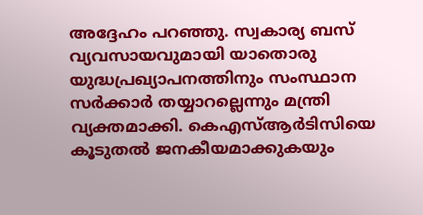അദ്ദേഹം പറഞ്ഞു. സ്വകാര്യ ബസ് വ്യവസായവുമായി യാതൊരു യുദ്ധപ്രഖ്യാപനത്തിനും സംസ്ഥാന സര്‍ക്കാര്‍ തയ്യാറല്ലെന്നും മന്ത്രി വ്യക്തമാക്കി. കെഎസ്ആര്‍ടിസിയെ കൂടുതല്‍ ജനകീയമാക്കുകയും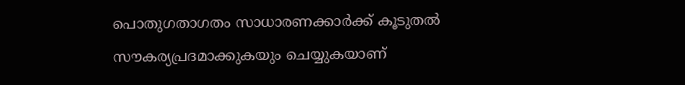പൊതുഗതാഗതം സാധാരണക്കാര്‍ക്ക് കൂടുതല്‍ സൗകര്യപ്രദമാക്കുകയും ചെയ്യുകയാണ്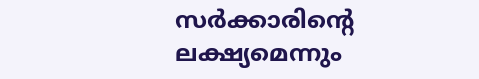സര്‍ക്കാരിന്റെ ലക്ഷ്യമെന്നും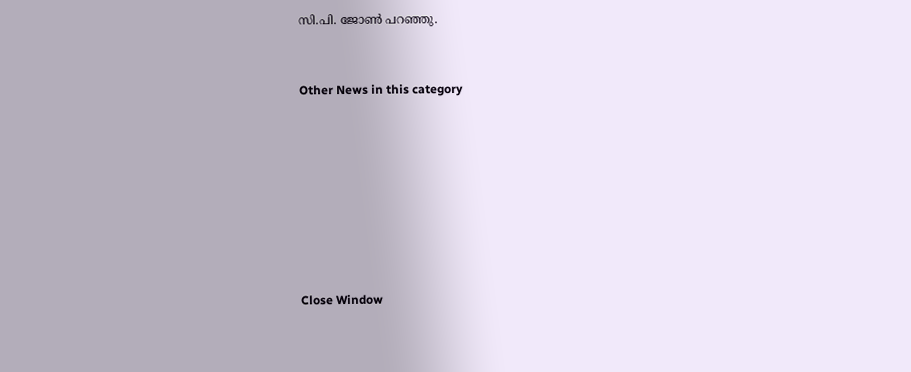സി.പി. ജോണ്‍ പറഞ്ഞു.


Other News in this category








Close Window